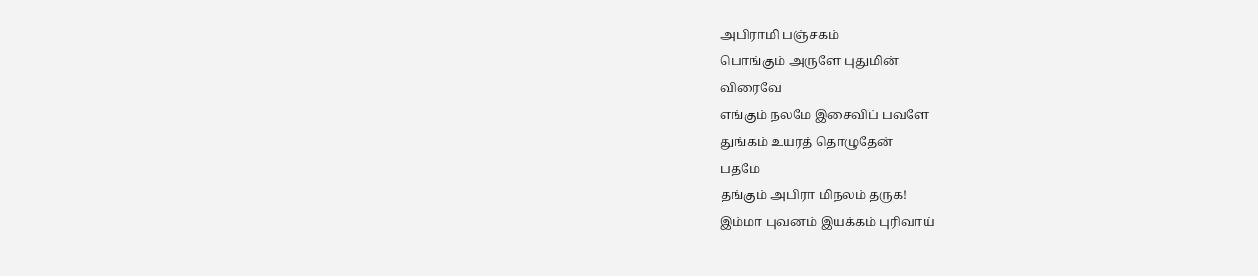அபிராமி பஞ்சகம்
பொங்கும் அருளே புதுமின்
விரைவே
எங்கும் நலமே இசைவிப் பவளே
துங்கம் உயரத் தொழுதேன்
பதமே
தங்கும் அபிரா மிநலம் தருக!
இம்மா புவனம் இயக்கம் புரிவாய்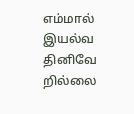எம்மால் இயல்வ தினிவே றில்லை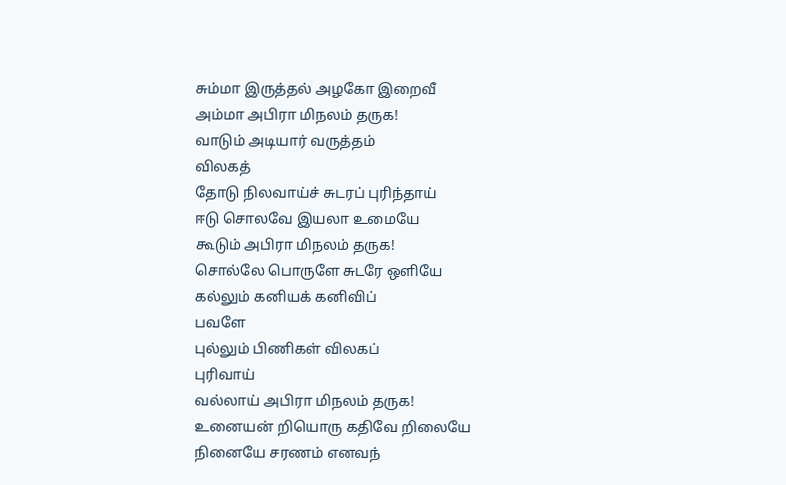சும்மா இருத்தல் அழகோ இறைவீ
அம்மா அபிரா மிநலம் தருக!
வாடும் அடியார் வருத்தம்
விலகத்
தோடு நிலவாய்ச் சுடரப் புரிந்தாய்
ஈடு சொலவே இயலா உமையே
கூடும் அபிரா மிநலம் தருக!
சொல்லே பொருளே சுடரே ஒளியே
கல்லும் கனியக் கனிவிப்
பவளே
புல்லும் பிணிகள் விலகப்
புரிவாய்
வல்லாய் அபிரா மிநலம் தருக!
உனையன் றியொரு கதிவே றிலையே
நினையே சரணம் எனவந்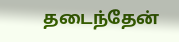தடைந்தேன்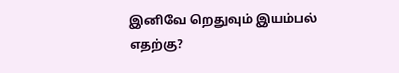இனிவே றெதுவும் இயம்பல்
எதற்கு?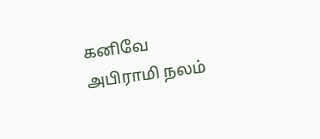கனிவே அபிராமி நலம்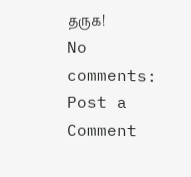தருக!
No comments:
Post a Comment